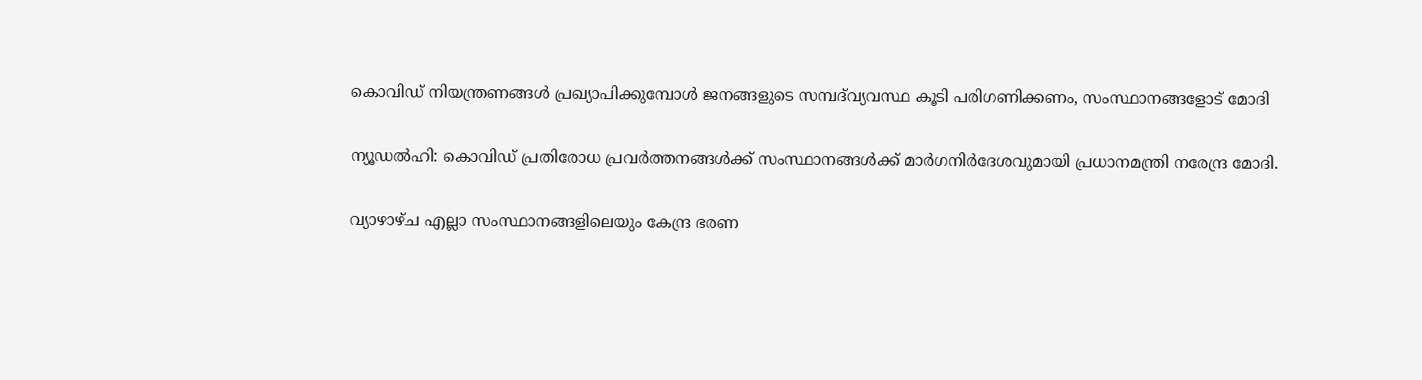കൊവിഡ് നിയന്ത്രണങ്ങള്‍ പ്രഖ്യാപിക്കുമ്പോള്‍ ജനങ്ങളുടെ സമ്പദ്‌വ്യവസ്ഥ കൂടി പരിഗണിക്കണം, സംസ്ഥാനങ്ങളോട് മോദി

ന്യൂഡൽഹി: കൊവിഡ് പ്രതിരോധ പ്രവര്‍ത്തനങ്ങള്‍ക്ക് സംസ്ഥാനങ്ങള്‍ക്ക് മാര്‍ഗനിര്‍ദേശവുമായി പ്രധാനമന്ത്രി നരേന്ദ്ര മോദി.

വ്യാഴാഴ്ച എല്ലാ സംസ്ഥാനങ്ങളിലെയും കേന്ദ്ര ഭരണ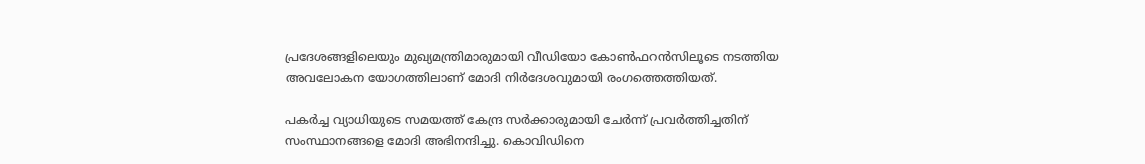പ്രദേശങ്ങളിലെയും മുഖ്യമന്ത്രിമാരുമായി വീഡിയോ കോണ്‍ഫറന്‍സിലൂടെ നടത്തിയ അവലോകന യോഗത്തിലാണ് മോദി നിര്‍ദേശവുമായി രംഗത്തെത്തിയത്.

പകര്‍ച്ച വ്യാധിയുടെ സമയത്ത് കേന്ദ്ര സര്‍ക്കാരുമായി ചേര്‍ന്ന് പ്രവര്‍ത്തിച്ചതിന് സംസ്ഥാനങ്ങളെ മോദി അഭിനന്ദിച്ചു. കൊവിഡിനെ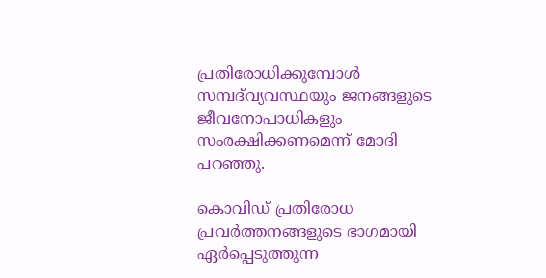പ്രതിരോധിക്കുമ്പോള്‍ സമ്പദ്‌വ്യവസ്ഥയും ജനങ്ങളുടെ ജീവനോപാധികളും സംരക്ഷിക്കണമെന്ന് മോദി പറഞ്ഞു.

കൊവിഡ് പ്രതിരോധ പ്രവര്‍ത്തനങ്ങളുടെ ഭാഗമായി ഏര്‍പ്പെടുത്തുന്ന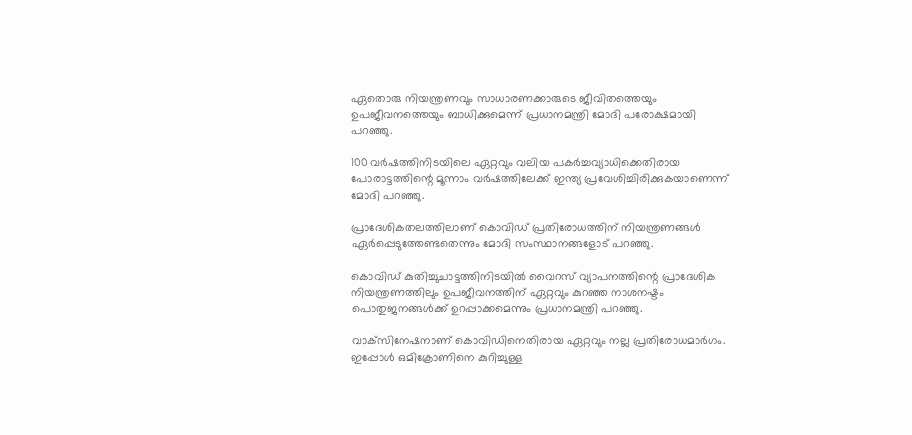ഏതൊരു നിയന്ത്രണവും സാധാരണക്കാരുടെ ജീവിതത്തെയും ഉപജീവനത്തെയും ബാധിക്കുമെന്ന് പ്രധാനമന്ത്രി മോദി പരോക്ഷമായി പറഞ്ഞു.

100 വര്‍ഷത്തിനിടയിലെ ഏറ്റവും വലിയ പകര്‍ച്ചവ്യാധിക്കെതിരായ പോരാട്ടത്തിന്റെ മൂന്നാം വര്‍ഷത്തിലേക്ക് ഇന്ത്യ പ്രവേശിച്ചിരിക്കുകയാണെന്ന് മോദി പറഞ്ഞു.

പ്രാദേശികതലത്തിലാണ് കൊവിഡ് പ്രതിരോധത്തിന് നിയന്ത്രണങ്ങള്‍ ഏര്‍പ്പെടുത്തേണ്ടതെന്നും മോദി സംസ്ഥാനങ്ങളോട് പറഞ്ഞു.

കൊവിഡ് കുതിച്ചുചാട്ടത്തിനിടയില്‍ വൈറസ് വ്യാപനത്തിന്റെ പ്രാദേശിക നിയന്ത്രണത്തിലും ഉപജീവനത്തിന് ഏറ്റവും കുറഞ്ഞ നാശനഷ്ടം പൊതുജനങ്ങള്‍ക്ക് ഉറപ്പാക്കമെന്നും പ്രധാനമന്ത്രി പറഞ്ഞു.

വാക്‌സിനേഷനാണ് കൊവിഡിനെതിരായ ഏറ്റവും നല്ല പ്രതിരോധമാര്‍ഗം. ഇപ്പോള്‍ ഒമിക്രോണിനെ കുറിച്ചുള്ള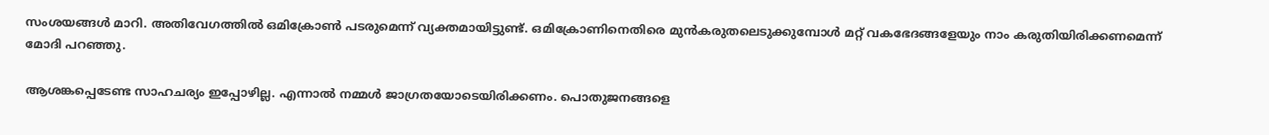സംശയങ്ങള്‍ മാറി. അതിവേഗത്തില്‍ ഒമിക്രോണ്‍ പടരുമെന്ന് വ്യക്തമായിട്ടുണ്ട്. ഒമിക്രോണിനെതിരെ മുന്‍കരുതലെടുക്കുമ്പോള്‍ മറ്റ് വകഭേദങ്ങളേയും നാം കരുതിയിരിക്കണമെന്ന് മോദി പറഞ്ഞു.

ആശങ്കപ്പെടേണ്ട സാഹചര്യം ഇപ്പോഴില്ല. എന്നാല്‍ നമ്മള്‍ ജാഗ്രതയോടെയിരിക്കണം. പൊതുജനങ്ങളെ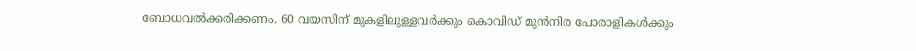ബോധവല്‍ക്കരിക്കണം. 60 വയസിന് മുകളിലുള്ളവര്‍ക്കും കൊവിഡ് മുന്‍നിര പോരാളികള്‍ക്കും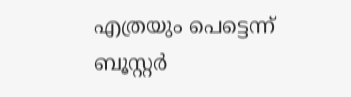എത്രയും പെട്ടെന്ന് ബൂസ്റ്റര്‍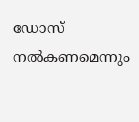ഡോസ് നല്‍കണമെന്നും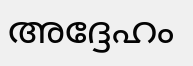അദ്ദേഹം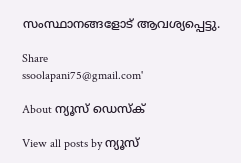സംസ്ഥാനങ്ങളോട് ആവശ്യപ്പെട്ടു.

Share
ssoolapani75@gmail.com'

About ന്യൂസ് ഡെസ്ക്

View all posts by ന്യൂസ്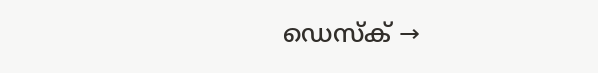ഡെസ്ക് →